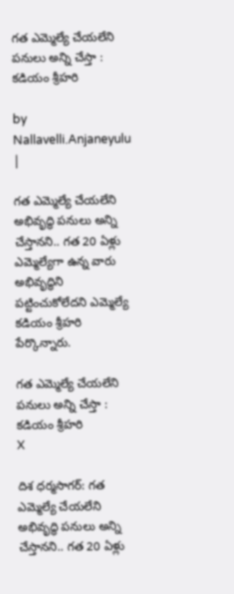గత ఎమ్మెల్యే చేయలేని పనులు అన్ని చేస్తా : క‌డియం శ్రీహ‌రి

by Nallavelli.Anjaneyulu |

గ‌త ఎమ్మెల్యే చేయ‌లేని అభివృద్ధి ప‌నులు అన్ని చేస్తాన‌ని.. గ‌త 20 ఏళ్లు ఎమ్మెల్యేగా ఉన్న వారు అభివృద్ధిని ప‌ట్టించుకోలేద‌ని ఎమ్మెల్యే క‌డియం శ్రీహ‌రి పేర్కొన్నారు.

గత ఎమ్మెల్యే చేయలేని పనులు అన్ని చేస్తా :  క‌డియం శ్రీహ‌రి
X

దిశ ధర్మసాగర్: గ‌త ఎమ్మెల్యే చేయ‌లేని అభివృద్ధి ప‌నులు అన్ని చేస్తాన‌ని.. గ‌త 20 ఏళ్లు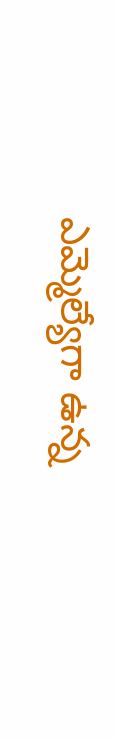ఎమ్మెల్యేగా ఉన్న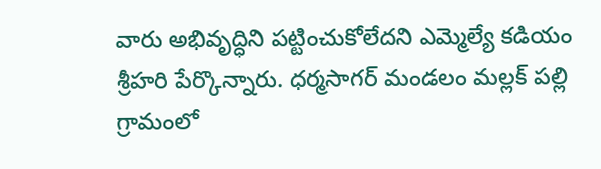వారు అభివృద్ధిని ప‌ట్టించుకోలేద‌ని ఎమ్మెల్యే క‌డియం శ్రీహ‌రి పేర్కొన్నారు. ధ‌ర్మ‌సాగ‌ర్ మండ‌లం మ‌ల్ల‌క్ ప‌ల్లి గ్రామంలో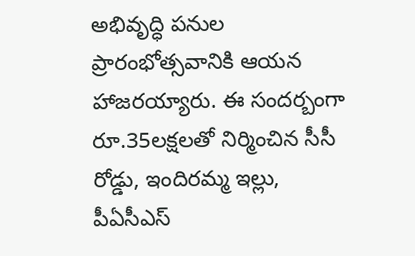అభివృద్ధి ప‌నుల ప్రారంభోత్స‌వానికి ఆయ‌న హాజ‌ర‌య్యారు. ఈ సంద‌ర్బంగా రూ.35ల‌క్ష‌ల‌తో నిర్మించిన సీసీ రోడ్డు, ఇందిర‌మ్మ ఇల్లు, పీఏసీఎస్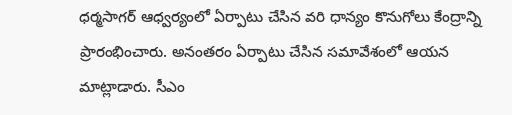ధ‌ర్మ‌సాగ‌ర్ ఆధ్వ‌ర్యంలో ఏర్పాటు చేసిన వ‌రి ధాన్యం కొనుగోలు కేంద్రాన్ని ప్రారంభించారు. అనంత‌రం ఏర్పాటు చేసిన స‌మావేశంలో ఆయ‌న మాట్లాడారు. సీఎం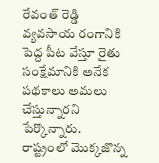రేవంత్ రెడ్డి వ్యవసాయ రంగానికి పెద్ద పీట వేస్తూ రైతు సంక్షేమానికి అనేక పథకాలు అమలు చేస్తున్నారని పేర్కొన్నారు. రాష్ట్రంలో మొక్కజొన్న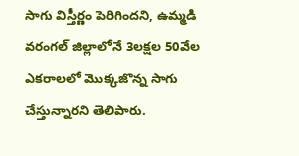సాగు విస్తీర్ణం పెరిగిందని, ఉమ్మడి వరంగల్ జిల్లాలోనే 3లక్షల 50వేల ఎకరాలలో మొక్కజొన్న సాగు చేస్తున్నారని తెలిపారు.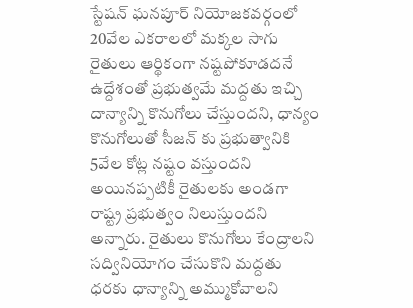స్టేషన్ ఘనపూర్ నియోజకవర్గంలో 20వేల ఎకరాలలో మక్కల సాగు రైతులు ఆర్థికంగా నష్టపోకూడదనే ఉద్దేశంతో ప్రభుత్వమే మద్దతు ఇచ్చి దాన్యాన్ని కొనుగోలు చేస్తుందని, ధాన్యం కొనుగోలుతో సీజన్ కు ప్రభుత్వానికి 5వేల కోట్ల నష్టం వస్తుందని అయినప్పటికీ రైతులకు అండగా రాష్ట్ర ప్రభుత్వం నిలుస్తుందని అన్నారు. రైతులు కొనుగోలు కేంద్రాలని సద్వినియోగం చేసుకొని మద్దతు ధరకు ధాన్యాన్ని అమ్ముకోవాలని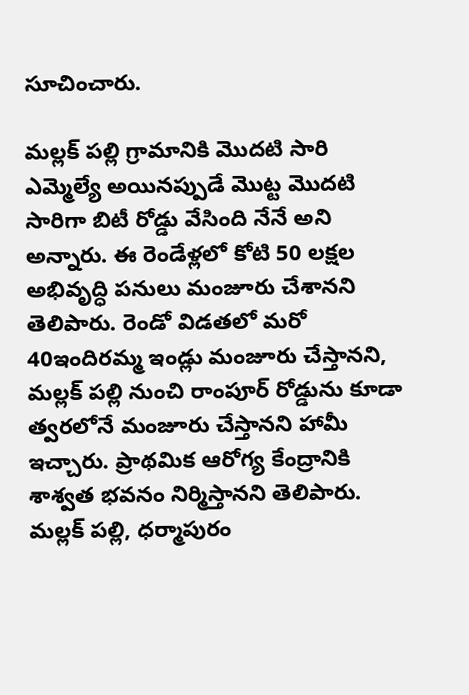సూచించారు.

మల్లక్ పల్లి గ్రామానికి మొదటి సారి ఎమ్మెల్యే అయినప్పుడే మొట్ట మొదటి సారిగా బిటీ రోడ్డు వేసింది నేనే అని అన్నారు. ఈ రెండేళ్లలో కోటి 50 ల‌క్ష‌ల అభివృద్ధి పనులు మంజూరు చేశానని తెలిపారు. రెండో విడతలో మరో 40ఇందిరమ్మ ఇండ్లు మంజూరు చేస్తానని, మల్లక్ పల్లి నుంచి రాంపూర్ రోడ్డును కూడా త్వరలోనే మంజూరు చేస్తానని హామీ ఇచ్చారు. ప్రాథమిక ఆరోగ్య కేంద్రానికి శాశ్వత భవనం నిర్మిస్తానని తెలిపారు. మల్లక్ పల్లి, ధర్మాపురం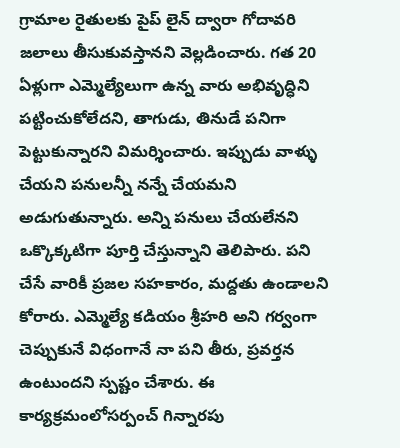గ్రామాల రైతులకు పైప్ లైన్ ద్వారా గోదావరి జలాలు తీసుకువస్తానని వెల్లడించారు. గత 20 ఏళ్లుగా ఎమ్మెల్యేలుగా ఉన్న వారు అభివృద్ధిని పట్టించుకోలేదని, తాగుడు, తినుడే పనిగా పెట్టుకున్నారని విమర్శించారు. ఇప్పుడు వాళ్ళు చేయని పనులన్నీ నన్నే చేయమని అడుగుతున్నారు. అన్ని పనులు చేయలేనని ఒక్కొక్కటిగా పూర్తి చేస్తున్నాని తెలిపారు. పని చేసే వారికీ ప్రజల సహకారం, మద్దతు ఉండాలని కోరారు. ఎమ్మెల్యే కడియం శ్రీహరి అని గర్వంగా చెప్పుకునే విధంగానే నా పని తీరు, ప్రవర్తన ఉంటుందని స్పష్టం చేశారు. ఈ కార్యక్రమంలోసర్పంచ్ గిన్నారపు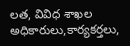లత, వివిధ శాఖల అధికారులు,కార్యకర్తలు,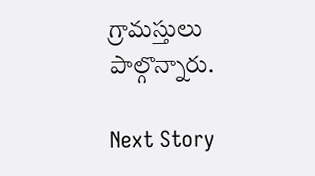గ్రామస్తులు పాల్గొన్నారు.

Next Story